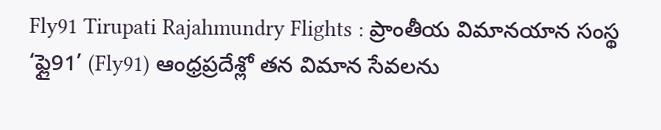Fly91 Tirupati Rajahmundry Flights : ప్రాంతీయ విమానయాన సంస్థ ‘ఫ్లై91’ (Fly91) ఆంధ్రప్రదేశ్లో తన విమాన సేవలను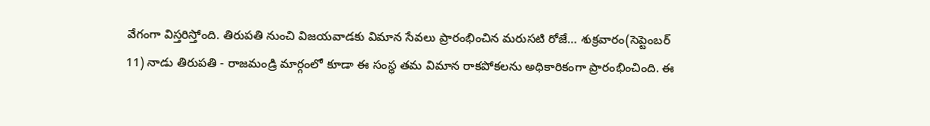వేగంగా విస్తరిస్తోంది. తిరుపతి నుంచి విజయవాడకు విమాన సేవలు ప్రారంభించిన మరుసటి రోజే… శుక్రవారం(సెప్టెంబర్ 11) నాడు తిరుపతి - రాజమండ్రి మార్గంలో కూడా ఈ సంస్థ తమ విమాన రాకపోకలను అధికారికంగా ప్రారంభించింది. ఈ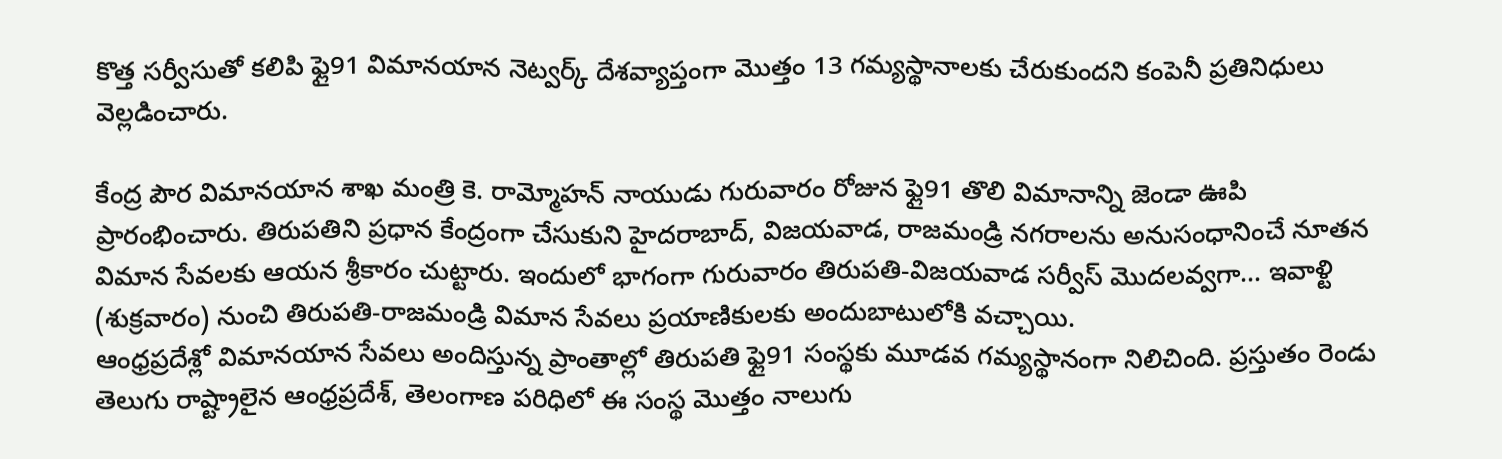కొత్త సర్వీసుతో కలిపి ఫ్లై91 విమానయాన నెట్వర్క్ దేశవ్యాప్తంగా మొత్తం 13 గమ్యస్థానాలకు చేరుకుందని కంపెనీ ప్రతినిధులు వెల్లడించారు.

కేంద్ర పౌర విమానయాన శాఖ మంత్రి కె. రామ్మోహన్ నాయుడు గురువారం రోజున ఫ్లై91 తొలి విమానాన్ని జెండా ఊపి ప్రారంభించారు. తిరుపతిని ప్రధాన కేంద్రంగా చేసుకుని హైదరాబాద్, విజయవాడ, రాజమండ్రి నగరాలను అనుసంధానించే నూతన విమాన సేవలకు ఆయన శ్రీకారం చుట్టారు. ఇందులో భాగంగా గురువారం తిరుపతి-విజయవాడ సర్వీస్ మొదలవ్వగా… ఇవాళ్టి (శుక్రవారం) నుంచి తిరుపతి-రాజమండ్రి విమాన సేవలు ప్రయాణికులకు అందుబాటులోకి వచ్చాయి.
ఆంధ్రప్రదేశ్లో విమానయాన సేవలు అందిస్తున్న ప్రాంతాల్లో తిరుపతి ఫ్లై91 సంస్థకు మూడవ గమ్యస్థానంగా నిలిచింది. ప్రస్తుతం రెండు తెలుగు రాష్ట్రాలైన ఆంధ్రప్రదేశ్, తెలంగాణ పరిధిలో ఈ సంస్థ మొత్తం నాలుగు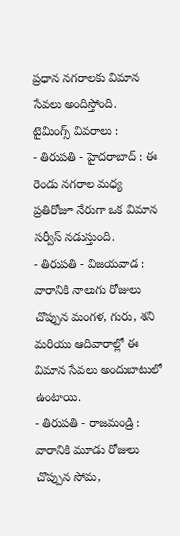ప్రధాన నగరాలకు విమాన సేవలు అందిస్తోంది.
టైమింగ్స్ వివరాలు :
- తిరుపతి - హైదరాబాద్ : ఈ రెండు నగరాల మధ్య ప్రతిరోజూ నేరుగా ఒక విమాన సర్వీస్ నడుస్తుంది.
- తిరుపతి - విజయవాడ : వారానికి నాలుగు రోజులు చొప్పున మంగళ, గురు, శని మరియు ఆదివారాల్లో ఈ విమాన సేవలు అందుబాటులో ఉంటాయి.
- తిరుపతి - రాజమండ్రి : వారానికి మూడు రోజులు చొప్పున సోమ,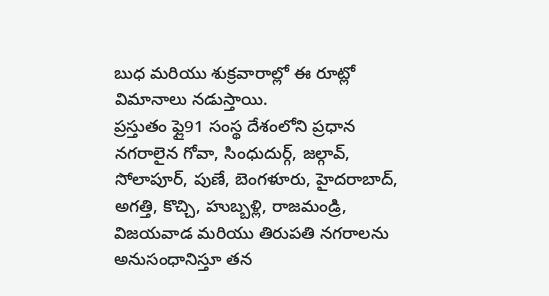బుధ మరియు శుక్రవారాల్లో ఈ రూట్లో విమానాలు నడుస్తాయి.
ప్రస్తుతం ఫ్లై91 సంస్థ దేశంలోని ప్రధాన నగరాలైన గోవా, సింధుదుర్గ్, జల్గావ్, సోలాపూర్, పుణే, బెంగళూరు, హైదరాబాద్, అగత్తి, కొచ్చి, హుబ్బళ్లి, రాజమండ్రి, విజయవాడ మరియు తిరుపతి నగరాలను అనుసంధానిస్తూ తన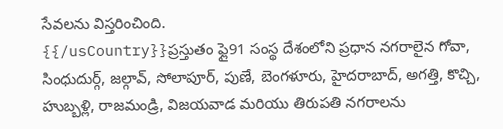సేవలను విస్తరించింది.
{{/usCountry}}ప్రస్తుతం ఫ్లై91 సంస్థ దేశంలోని ప్రధాన నగరాలైన గోవా, సింధుదుర్గ్, జల్గావ్, సోలాపూర్, పుణే, బెంగళూరు, హైదరాబాద్, అగత్తి, కొచ్చి, హుబ్బళ్లి, రాజమండ్రి, విజయవాడ మరియు తిరుపతి నగరాలను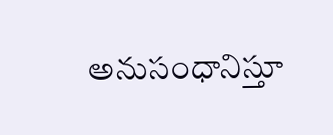అనుసంధానిస్తూ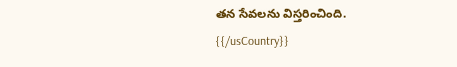తన సేవలను విస్తరించింది.
{{/usCountry}}